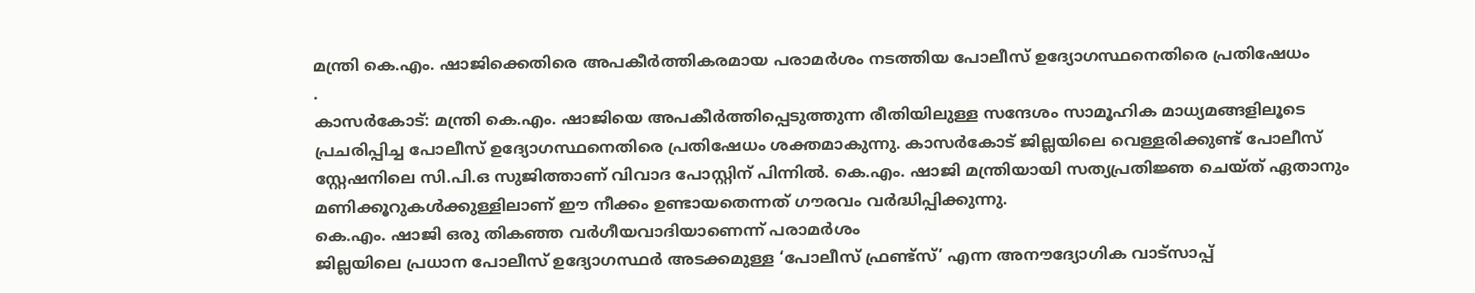മന്ത്രി കെ.എം. ഷാജിക്കെതിരെ അപകീർത്തികരമായ പരാമർശം നടത്തിയ പോലീസ് ഉദ്യോഗസ്ഥനെതിരെ പ്രതിഷേധം
.
കാസർകോട്: മന്ത്രി കെ.എം. ഷാജിയെ അപകീർത്തിപ്പെടുത്തുന്ന രീതിയിലുള്ള സന്ദേശം സാമൂഹിക മാധ്യമങ്ങളിലൂടെ പ്രചരിപ്പിച്ച പോലീസ് ഉദ്യോഗസ്ഥനെതിരെ പ്രതിഷേധം ശക്തമാകുന്നു. കാസർകോട് ജില്ലയിലെ വെള്ളരിക്കുണ്ട് പോലീസ് സ്റ്റേഷനിലെ സി.പി.ഒ സുജിത്താണ് വിവാദ പോസ്റ്റിന് പിന്നിൽ. കെ.എം. ഷാജി മന്ത്രിയായി സത്യപ്രതിജ്ഞ ചെയ്ത് ഏതാനും മണിക്കൂറുകൾക്കുള്ളിലാണ് ഈ നീക്കം ഉണ്ടായതെന്നത് ഗൗരവം വർദ്ധിപ്പിക്കുന്നു.
കെ.എം. ഷാജി ഒരു തികഞ്ഞ വർഗീയവാദിയാണെന്ന് പരാമർശം
ജില്ലയിലെ പ്രധാന പോലീസ് ഉദ്യോഗസ്ഥർ അടക്കമുള്ള ‘പോലീസ് ഫ്രണ്ട്സ്’ എന്ന അനൗദ്യോഗിക വാട്സാപ്പ്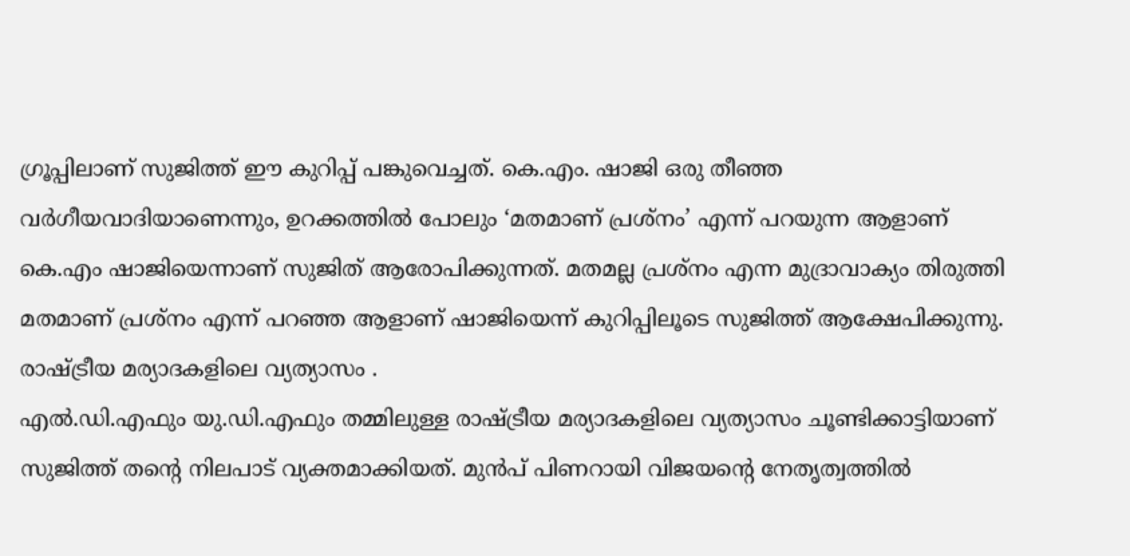ഗ്രൂപ്പിലാണ് സുജിത്ത് ഈ കുറിപ്പ് പങ്കുവെച്ചത്. കെ.എം. ഷാജി ഒരു തീഞ്ഞ വർഗീയവാദിയാണെന്നും, ഉറക്കത്തിൽ പോലും ‘മതമാണ് പ്രശ്നം’ എന്ന് പറയുന്ന ആളാണ് കെ.എം ഷാജിയെന്നാണ് സുജിത് ആരോപിക്കുന്നത്. മതമല്ല പ്രശ്നം എന്ന മുദ്രാവാക്യം തിരുത്തി മതമാണ് പ്രശ്നം എന്ന് പറഞ്ഞ ആളാണ് ഷാജിയെന്ന് കുറിപ്പിലൂടെ സുജിത്ത് ആക്ഷേപിക്കുന്നു.
രാഷ്ട്രീയ മര്യാദകളിലെ വ്യത്യാസം .
എൽ.ഡി.എഫും യു.ഡി.എഫും തമ്മിലുള്ള രാഷ്ട്രീയ മര്യാദകളിലെ വ്യത്യാസം ചൂണ്ടിക്കാട്ടിയാണ് സുജിത്ത് തന്റെ നിലപാട് വ്യക്തമാക്കിയത്. മുൻപ് പിണറായി വിജയന്റെ നേതൃത്വത്തിൽ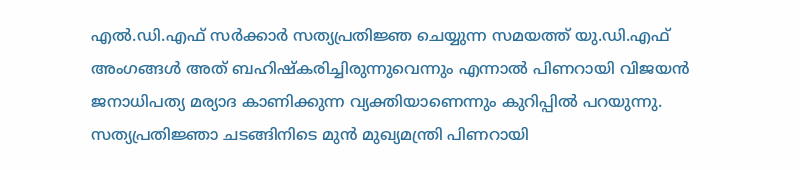എൽ.ഡി.എഫ് സർക്കാർ സത്യപ്രതിജ്ഞ ചെയ്യുന്ന സമയത്ത് യു.ഡി.എഫ് അംഗങ്ങൾ അത് ബഹിഷ്കരിച്ചിരുന്നുവെന്നും എന്നാൽ പിണറായി വിജയൻ ജനാധിപത്യ മര്യാദ കാണിക്കുന്ന വ്യക്തിയാണെന്നും കുറിപ്പിൽ പറയുന്നു.
സത്യപ്രതിജ്ഞാ ചടങ്ങിനിടെ മുൻ മുഖ്യമന്ത്രി പിണറായി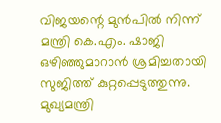വിജയന്റെ മുൻപിൽ നിന്ന് മന്ത്രി കെ.എം. ഷാജി ഒഴിഞ്ഞുമാറാൻ ശ്രമിച്ചതായി സുജിത്ത് കുറ്റപ്പെടുത്തുന്നു. മുഖ്യമന്ത്രി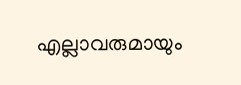എല്ലാവരുമായും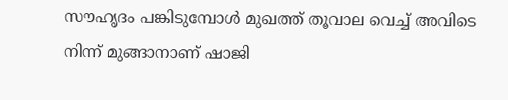സൗഹൃദം പങ്കിടുമ്പോൾ മുഖത്ത് തൂവാല വെച്ച് അവിടെ നിന്ന് മുങ്ങാനാണ് ഷാജി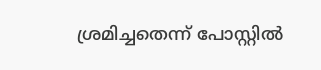ശ്രമിച്ചതെന്ന് പോസ്റ്റിൽ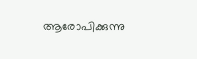ആരോപിക്കുന്നു